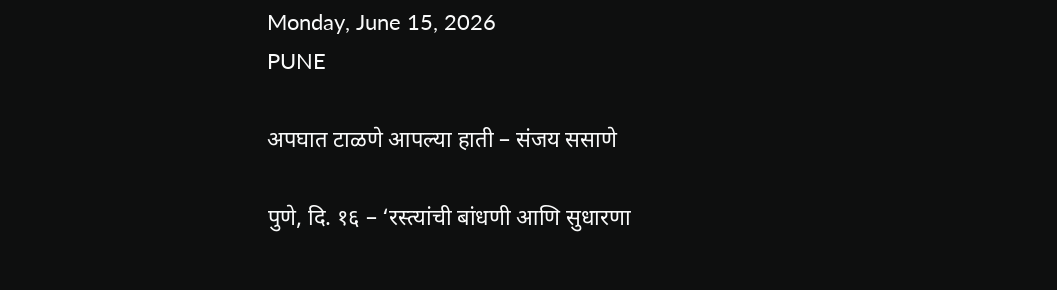Monday, June 15, 2026
PUNE

अपघात टाळणे आपल्या हाती – संजय ससाणे

पुणे, दि. १६ – ‘रस्त्यांची बांधणी आणि सुधारणा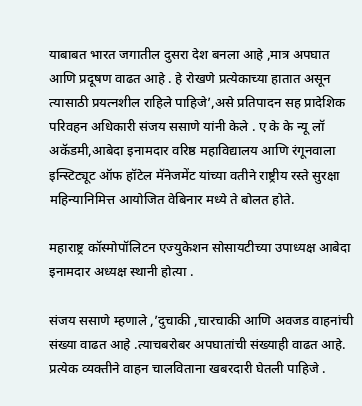याबाबत भारत जगातील दुसरा देश बनला आहे ,मात्र अपघात आणि प्रदूषण वाढत आहे . हे रोखणे प्रत्येकाच्या हातात असून त्यासाठी प्रयत्नशील राहिले पाहिजे’,असे प्रतिपादन सह प्रादेशिक परिवहन अधिकारी संजय ससाणे यांनी केले . ए के के न्यू लॉ अकॅडमी,आबेदा इनामदार वरिष्ठ महाविद्यालय आणि रंगूनवाला इन्स्टिट्यूट ऑफ हॉटेल मॅनेजमेंट यांच्या वतीने राष्ट्रीय रस्ते सुरक्षा महिन्यानिमित्त आयोजित वेबिनार मध्ये ते बोलत होते.

महाराष्ट्र कॉस्मोपॉलिटन एज्युकेशन सोसायटीच्या उपाध्यक्ष आबेदा इनामदार अध्यक्ष स्थानी होत्या .

संजय ससाणे म्हणाले ,’दुचाकी ,चारचाकी आणि अवजड वाहनांची संख्या वाढत आहे .त्याचबरोबर अपघातांची संख्याही वाढत आहे. प्रत्येक व्यक्तीने वाहन चालविताना खबरदारी घेतली पाहिजे .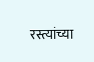रस्त्यांच्या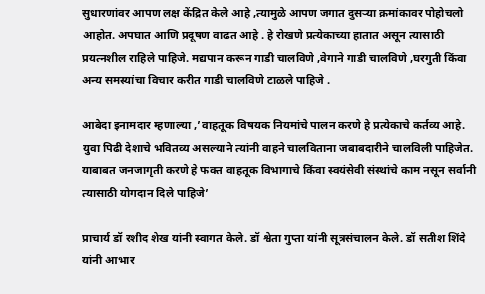सुधारणांवर आपण लक्ष केंद्रित केले आहे ,त्यामुळे आपण जगात दुसऱ्या क्रमांकावर पोहोचलो आहोत. अपघात आणि प्रदूषण वाढत आहे . हे रोखणे प्रत्येकाच्या हातात असून त्यासाठी प्रयत्नशील राहिले पाहिजे. मद्यपान करून गाडी चालविणे ,वेगाने गाडी चालविणे ,घरगुती किंवा अन्य समस्यांचा विचार करीत गाडी चालविणे टाळले पाहिजे .

आबेदा इनामदार म्हणाल्या ,’वाहतूक विषयक नियमांचे पालन करणे हे प्रत्येकाचे कर्तव्य आहे. युवा पिढी देशाचे भवितव्य असल्याने त्यांनी वाहने चालविताना जबाबदारीने चालविली पाहिजेत. याबाबत जनजागृती करणे हे फक्त वाहतूक विभागाचे किंवा स्वयंसेवी संस्थांचे काम नसून सर्वानी त्यासाठी योगदान दिले पाहिजे’

प्राचार्य डॉ रशीद शेख यांनी स्वागत केले. डॉ श्वेता गुप्ता यांनी सूत्रसंचालन केले. डॉ सतीश शिंदे यांनी आभार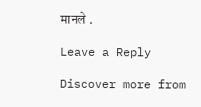मानले .

Leave a Reply

Discover more from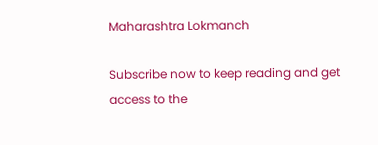Maharashtra Lokmanch

Subscribe now to keep reading and get access to the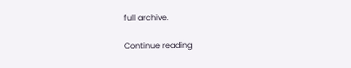full archive.

Continue reading